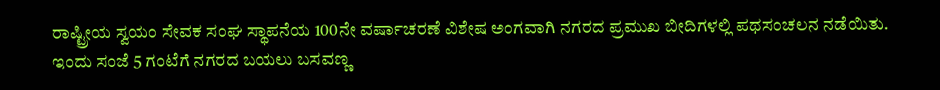ರಾಷ್ಟ್ರೀಯ ಸ್ವಯಂ ಸೇವಕ ಸಂಘ ಸ್ಥಾಪನೆಯ 100ನೇ ವರ್ಷಾಚರಣೆ ವಿಶೇಷ ಅಂಗವಾಗಿ ನಗರದ ಪ್ರಮುಖ ಬೀದಿಗಳಲ್ಲಿ ಪಥಸಂಚಲನ ನಡೆಯಿತು.
ಇಂದು ಸಂಜೆ 5 ಗಂಟೆಗೆ ನಗರದ ಬಯಲು ಬಸವಣ್ಣ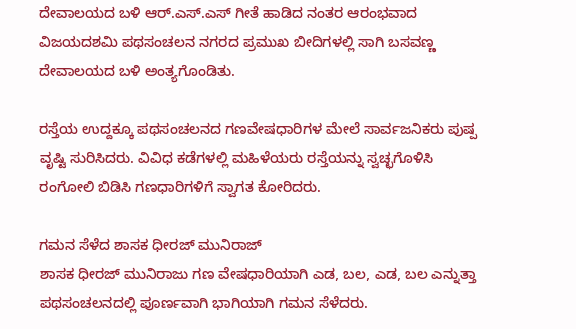ದೇವಾಲಯದ ಬಳಿ ಆರ್.ಎಸ್.ಎಸ್ ಗೀತೆ ಹಾಡಿದ ನಂತರ ಆರಂಭವಾದ ವಿಜಯದಶಮಿ ಪಥಸಂಚಲನ ನಗರದ ಪ್ರಮುಖ ಬೀದಿಗಳಲ್ಲಿ ಸಾಗಿ ಬಸವಣ್ಣ ದೇವಾಲಯದ ಬಳಿ ಅಂತ್ಯಗೊಂಡಿತು.

ರಸ್ತೆಯ ಉದ್ದಕ್ಕೂ ಪಥಸಂಚಲನದ ಗಣವೇಷಧಾರಿಗಳ ಮೇಲೆ ಸಾರ್ವಜನಿಕರು ಪುಷ್ಪ ವೃಷ್ಟಿ ಸುರಿಸಿದರು. ವಿವಿಧ ಕಡೆಗಳಲ್ಲಿ ಮಹಿಳೆಯರು ರಸ್ತೆಯನ್ನು ಸ್ವಚ್ಛಗೊಳಿಸಿ ರಂಗೋಲಿ ಬಿಡಿಸಿ ಗಣಧಾರಿಗಳಿಗೆ ಸ್ವಾಗತ ಕೋರಿದರು.

ಗಮನ ಸೆಳೆದ ಶಾಸಕ ಧೀರಜ್ ಮುನಿರಾಜ್
ಶಾಸಕ ಧೀರಜ್ ಮುನಿರಾಜು ಗಣ ವೇಷಧಾರಿಯಾಗಿ ಎಡ, ಬಲ, ಎಡ, ಬಲ ಎನ್ನುತ್ತಾ ಪಥಸಂಚಲನದಲ್ಲಿ ಪೂರ್ಣವಾಗಿ ಭಾಗಿಯಾಗಿ ಗಮನ ಸೆಳೆದರು.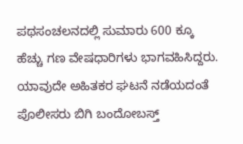ಪಥಸಂಚಲನದಲ್ಲಿ ಸುಮಾರು 600 ಕ್ಕೂ ಹೆಚ್ಚು ಗಣ ವೇಷಧಾರಿಗಳು ಭಾಗವಹಿಸಿದ್ದರು. ಯಾವುದೇ ಅಹಿತಕರ ಘಟನೆ ನಡೆಯದಂತೆ ಪೊಲೀಸರು ಬಿಗಿ ಬಂದೋಬಸ್ತ್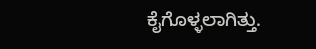ಕೈಗೊಳ್ಳಲಾಗಿತ್ತು.